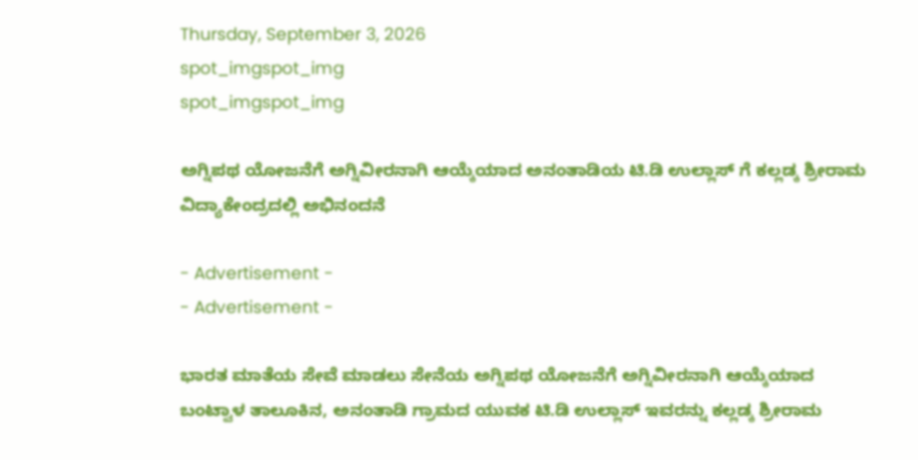Thursday, September 3, 2026
spot_imgspot_img
spot_imgspot_img

ಅಗ್ನಿಪಥ ಯೋಜನೆಗೆ ಅಗ್ನಿವೀರನಾಗಿ ಆಯ್ಕೆಯಾದ ಅನಂತಾಡಿಯ ಟಿ.ಡಿ ಉಲ್ಲಾಸ್ ಗೆ ಕಲ್ಲಡ್ಕ ಶ್ರೀರಾಮ ವಿದ್ಯಾಕೇಂದ್ರದಲ್ಲಿ ಅಭಿನಂದನೆ

- Advertisement -
- Advertisement -

ಭಾರತ ಮಾತೆಯ ಸೇವೆ ಮಾಡಲು ಸೇನೆಯ ಅಗ್ನಿಪಥ ಯೋಜನೆಗೆ ಅಗ್ನಿವೀರನಾಗಿ ಆಯ್ಕೆಯಾದ ಬಂಟ್ವಾಳ ತಾಲೂಕಿನ, ಅನಂತಾಡಿ ಗ್ರಾಮದ ಯುವಕ ಟಿ.ಡಿ ಉಲ್ಲಾಸ್ ಇವರನ್ನು ಕಲ್ಲಡ್ಕ ಶ್ರೀರಾಮ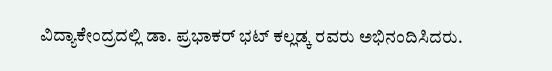ವಿದ್ಯಾಕೇಂದ್ರದಲ್ಲಿ ಡಾ. ಪ್ರಭಾಕರ್ ಭಟ್ ಕಲ್ಲಡ್ಕ ರವರು ಅಭಿನಂದಿಸಿದರು.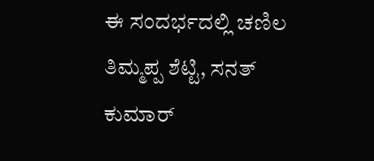ಈ ಸಂದರ್ಭದಲ್ಲಿ ಚಣಿಲ ತಿಮ್ಮಪ್ಪ ಶೆಟ್ಟಿ, ಸನತ್ ಕುಮಾರ್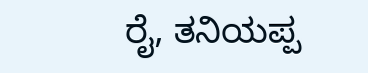ರೈ, ತನಿಯಪ್ಪ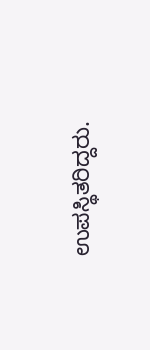ಉಪಸ್ಥಿತರಿದ್ದರು.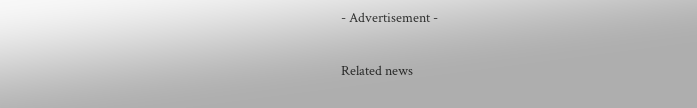- Advertisement -

Related news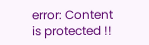error: Content is protected !!